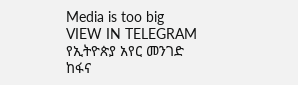Media is too big
VIEW IN TELEGRAM
የኢትዮጵያ አየር መንገድ ከፋና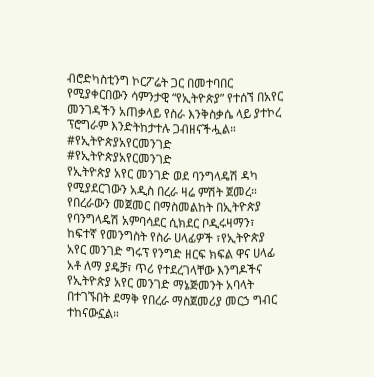ብሮድካስቲንግ ኮርፖሬት ጋር በመተባበር የሚያቀርበውን ሳምንታዊ “የኢትዮጵያ” የተሰኘ በአየር መንገዳችን አጠቃላይ የስራ እንቅስቃሴ ላይ ያተኮረ ፕሮግራም እንድትከታተሉ ጋብዘናችሗል።
#የኢትዮጵያአየርመንገድ
#የኢትዮጵያአየርመንገድ
የኢትዮጵያ አየር መንገድ ወደ ባንግላዴሽ ዳካ የሚያደርገውን አዲስ በረራ ዛሬ ምሽት ጀመረ። የበረራውን መጀመር በማስመልከት በኢትዮጵያ የባንግላዴሽ አምባሳደር ሲክደር ቦዲሩዛማን፣ ከፍተኛ የመንግስት የስራ ሀላፊዎች ፣የኢትዮጵያ አየር መንገድ ግሩፕ የንግድ ዘርፍ ክፍል ዋና ሀላፊ አቶ ለማ ያዴቻ፣ ጥሪ የተደረገላቸው እንግዶችና የኢትዮጵያ አየር መንገድ ማኔጅመንት አባላት በተገኙበት ደማቅ የበረራ ማስጀመሪያ መርኃ ግብር ተከናውኗል።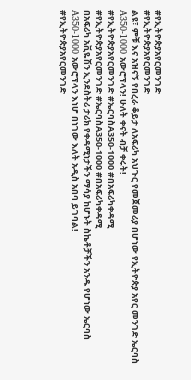#የኢትዮጵያአየርመንገድ
#የኢትዮጵያአየርመንገድ
ልዩ፣ ምቹ እና አዝናኝ የበረራ ቆይታ ለአፍሪካ አህጉር የመጀመሪያ በሆነው የኢትዮጵያ አየር መንገድ ኤርባስ A350-1000 አውሮፕላን! ሁለት ቀናት ብቻ ቀሩት!
#የኢትዮጵያአየርመንገድ #ኤርባስA350-1000 #በአፍሪካቀዳሚ
#የኢትዮጵያአየርመንገድ #ኤርባስA350-1000 #በአፍሪካቀዳሚ
በአፍሪካ አቪዬሽን ኢንደስትሪ ታሪክ የቀዳሚነታችን ማሳያ ከሆኑት ስኬቶቻችን አንዱ የሆነው ኤርባስ A350-1000 አውሮፕላን እነሆ በነገው እለት አዲስ አበባ ይገባል!
#የኢትዮጵያአየርመንገድ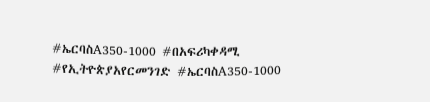#ኤርባስA350-1000 #በአፍሪካቀዳሚ
#የኢትዮጵያአየርመንገድ #ኤርባስA350-1000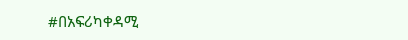#በአፍሪካቀዳሚ